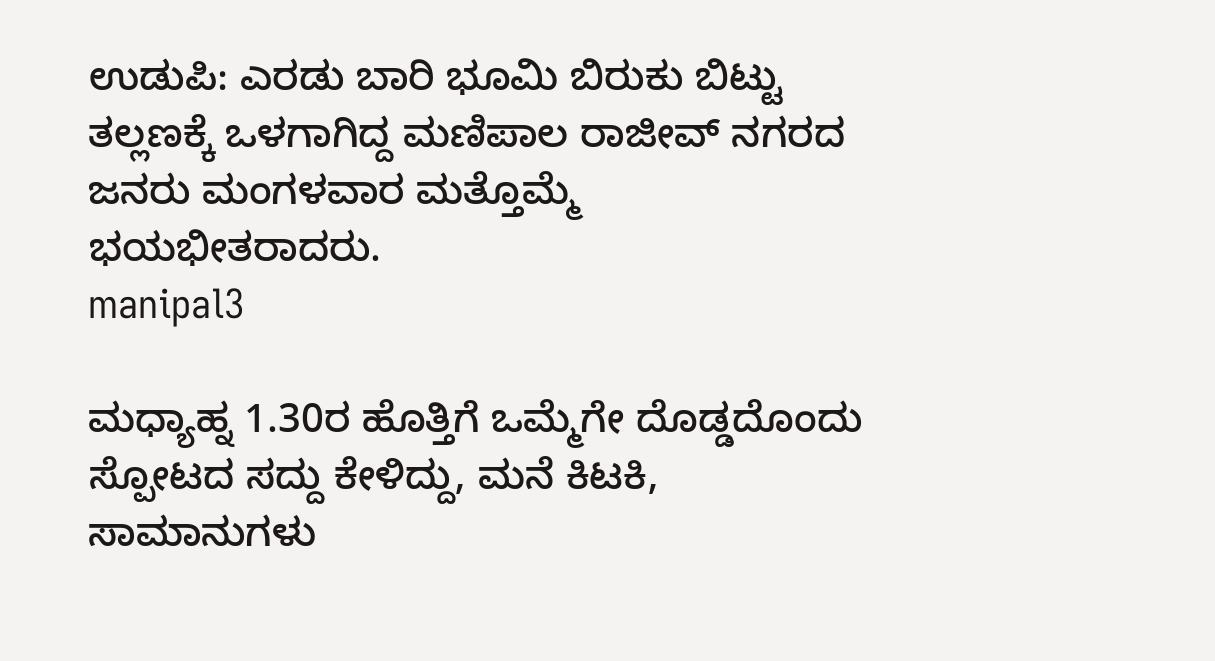ಉಡುಪಿ: ಎರಡು ಬಾರಿ ಭೂಮಿ ಬಿರುಕು ಬಿಟ್ಟು ತಲ್ಲಣಕ್ಕೆ ಒಳಗಾಗಿದ್ದ ಮಣಿಪಾಲ ರಾಜೀವ್ ನಗರದ ಜನರು ಮಂಗಳವಾರ ಮತ್ತೊಮ್ಮೆ ಭಯಭೀತರಾದರು.
manipal3

ಮಧ್ಯಾಹ್ನ 1.30ರ ಹೊತ್ತಿಗೆ ಒಮ್ಮೆಗೇ ದೊಡ್ಡದೊಂದು ಸ್ಪೋಟದ ಸದ್ದು ಕೇಳಿದ್ದು, ಮನೆ ಕಿಟಕಿ, ಸಾಮಾನುಗಳು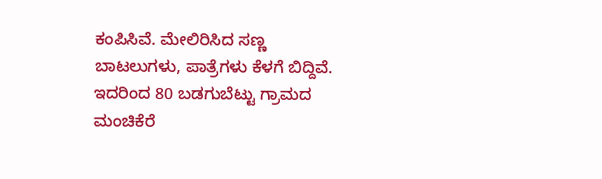ಕಂಪಿಸಿವೆ. ಮೇಲಿರಿಸಿದ ಸಣ್ಣ ಬಾಟಲುಗಳು, ಪಾತ್ರೆಗಳು ಕೆಳಗೆ ಬಿದ್ದಿವೆ. ಇದರಿಂದ 80 ಬಡಗುಬೆಟ್ಟು ಗ್ರಾಮದ ಮಂಚಿಕೆರೆ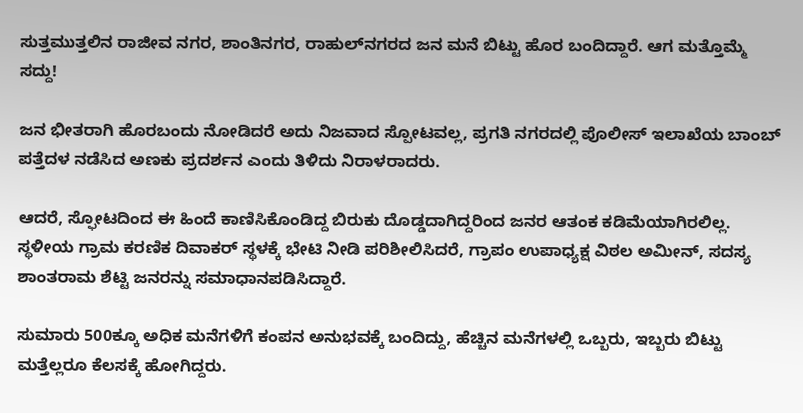ಸುತ್ತಮುತ್ತಲಿನ ರಾಜೀವ ನಗರ, ಶಾಂತಿನಗರ, ರಾಹುಲ್‌ನಗರದ ಜನ ಮನೆ ಬಿಟ್ಟು ಹೊರ ಬಂದಿದ್ದಾರೆ. ಆಗ ಮತ್ತೊಮ್ಮೆ ಸದ್ದು!

ಜನ ಭೀತರಾಗಿ ಹೊರಬಂದು ನೋಡಿದರೆ ಅದು ನಿಜವಾದ ಸ್ಪೋಟವಲ್ಲ, ಪ್ರಗತಿ ನಗರದಲ್ಲಿ ಪೊಲೀಸ್ ಇಲಾಖೆಯ ಬಾಂಬ್ ಪತ್ತೆದಳ ನಡೆಸಿದ ಅಣಕು ಪ್ರದರ್ಶನ ಎಂದು ತಿಳಿದು ನಿರಾಳರಾದರು.

ಆದರೆ, ಸ್ಫೋಟದಿಂದ ಈ ಹಿಂದೆ ಕಾಣಿಸಿಕೊಂಡಿದ್ದ ಬಿರುಕು ದೊಡ್ಡದಾಗಿದ್ದರಿಂದ ಜನರ ಆತಂಕ ಕಡಿಮೆಯಾಗಿರಲಿಲ್ಲ. ಸ್ಥಳೀಯ ಗ್ರಾಮ ಕರಣಿಕ ದಿವಾಕರ್ ಸ್ಥಳಕ್ಕೆ ಭೇಟಿ ನೀಡಿ ಪರಿಶೀಲಿಸಿದರೆ, ಗ್ರಾಪಂ ಉಪಾಧ್ಯಕ್ಷ ವಿಠಲ ಅಮೀನ್, ಸದಸ್ಯ ಶಾಂತರಾಮ ಶೆಟ್ಟಿ ಜನರನ್ನು ಸಮಾಧಾನಪಡಿಸಿದ್ದಾರೆ.

ಸುಮಾರು 500ಕ್ಕೂ ಅಧಿಕ ಮನೆಗಳಿಗೆ ಕಂಪನ ಅನುಭವಕ್ಕೆ ಬಂದಿದ್ದು, ಹೆಚ್ಚಿನ ಮನೆಗಳಲ್ಲಿ ಒಬ್ಬರು, ಇಬ್ಬರು ಬಿಟ್ಟು ಮತ್ತೆಲ್ಲರೂ ಕೆಲಸಕ್ಕೆ ಹೋಗಿದ್ದರು.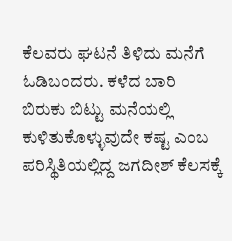ಕೆಲವರು ಘಟನೆ ತಿಳಿದು ಮನೆಗೆ ಓಡಿಬಂದರು. ಕಳೆದ ಬಾರಿ ಬಿರುಕು ಬಿಟ್ಟು ಮನೆಯಲ್ಲಿ ಕುಳಿತುಕೊಳ್ಳುವುದೇ ಕಷ್ಟ ಎಂಬ ಪರಿಸ್ಥಿತಿಯಲ್ಲಿದ್ದ ಜಗದೀಶ್ ಕೆಲಸಕ್ಕೆ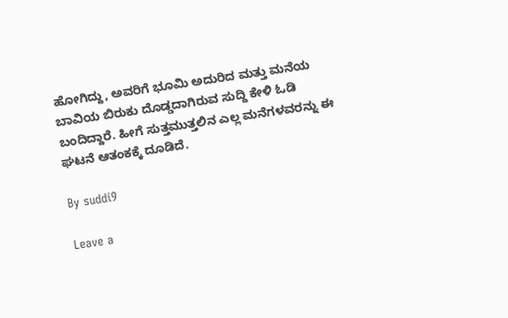ಹೋಗಿದ್ದು, ಅವರಿಗೆ ಭೂಮಿ ಅದುರಿದ ಮತ್ತು ಮನೆಯ ಬಾವಿಯ ಬಿರುಕು ದೊಡ್ಡದಾಗಿರುವ ಸುದ್ದಿ ಕೇಳಿ ಓಡಿ ಬಂದಿದ್ದಾರೆ. ಹೀಗೆ ಸುತ್ತಮುತ್ತಲಿನ ಎಲ್ಲ ಮನೆಗಳವರನ್ನು ಈ ಘಟನೆ ಆತಂಕಕ್ಕೆ ದೂಡಿದೆ.

By suddi9

Leave a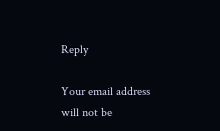Reply

Your email address will not be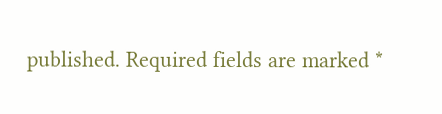published. Required fields are marked *